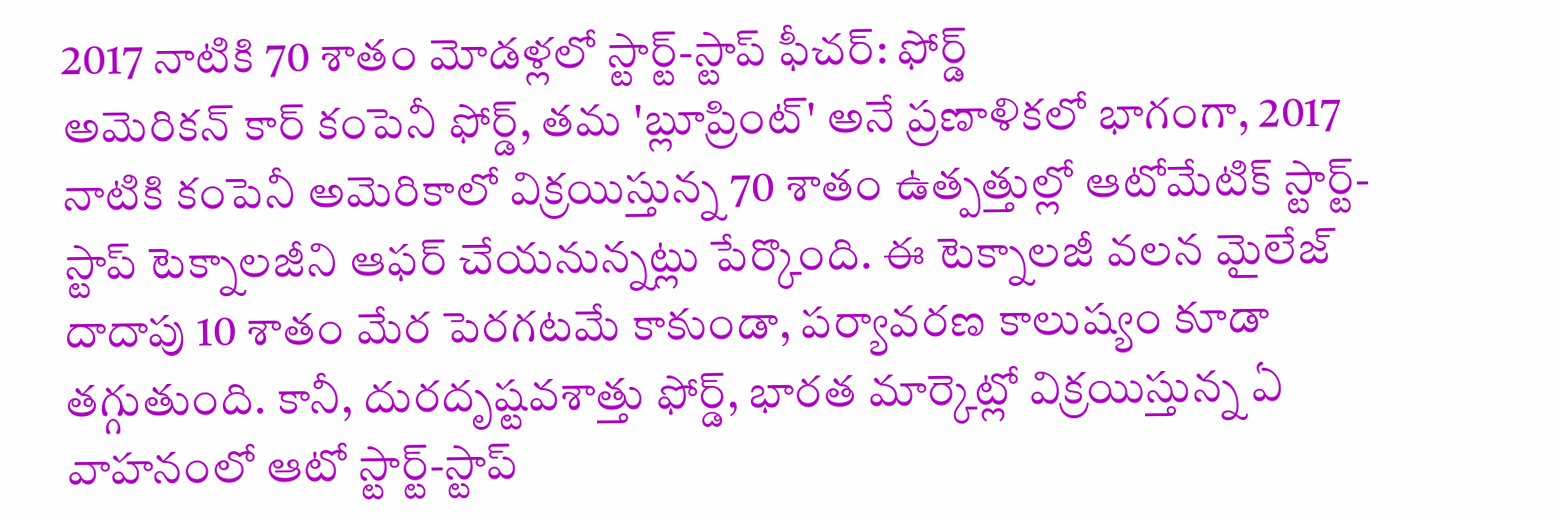2017 నాటికి 70 శాతం మోడళ్లలో స్టార్ట్-స్టాప్ ఫీచర్: ఫోర్డ్
అమెరికన్ కార్ కంపెనీ ఫోర్డ్, తమ 'బ్లూప్రింట్' అనే ప్రణాళికలో భాగంగా, 2017 నాటికి కంపెనీ అమెరికాలో విక్రయిస్తున్న 70 శాతం ఉత్పత్తుల్లో ఆటోమేటిక్ స్టార్ట్-స్టాప్ టెక్నాలజీని ఆఫర్ చేయనున్నట్లు పేర్కొంది. ఈ టెక్నాలజీ వలన మైలేజ్ దాదాపు 10 శాతం మేర పెరగటమే కాకుండా, పర్యావరణ కాలుష్యం కూడా తగ్గుతుంది. కానీ, దురదృష్టవశాత్తు ఫోర్డ్, భారత మార్కెట్లో విక్రయిస్తున్న ఏ వాహనంలో ఆటో స్టార్ట్-స్టాప్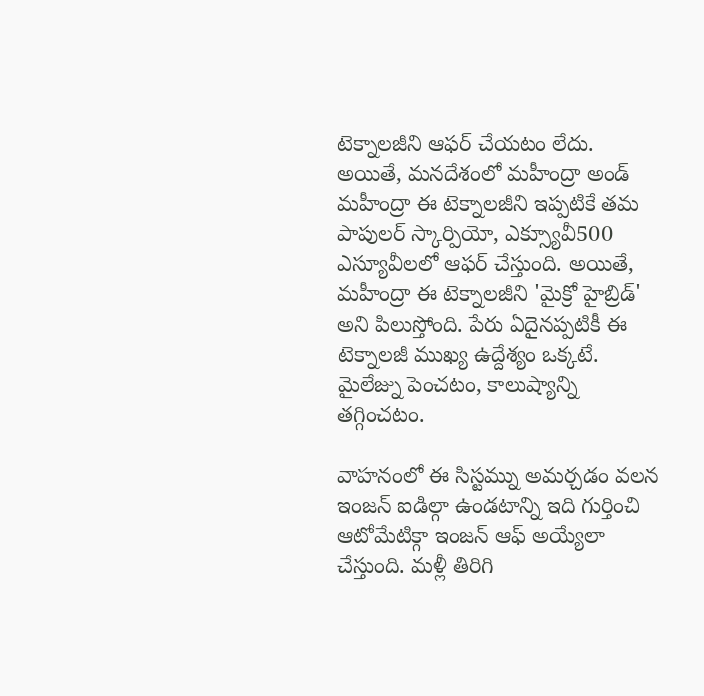టెక్నాలజీని ఆఫర్ చేయటం లేదు.
అయితే, మనదేశంలో మహీంద్రా అండ్ మహీంద్రా ఈ టెక్నాలజీని ఇప్పటికే తమ పాపులర్ స్కార్పియో, ఎక్స్యూవీ500 ఎస్యూవీలలో ఆఫర్ చేస్తుంది. అయితే, మహీంద్రా ఈ టెక్నాలజీని 'మైక్రో హైబ్రిడ్' అని పిలుస్తోంది. పేరు ఏదైనప్పటికీ ఈ టెక్నాలజీ ముఖ్య ఉద్దేశ్యం ఒక్కటే. మైలేజ్ను పెంచటం, కాలుష్యాన్ని తగ్గించటం.

వాహనంలో ఈ సిస్టమ్ను అమర్చడం వలన ఇంజన్ ఐడిల్గా ఉండటాన్ని ఇది గుర్తించి ఆటోమేటిక్గా ఇంజన్ ఆఫ్ అయ్యేలా చేస్తుంది. మళ్లీ తిరిగి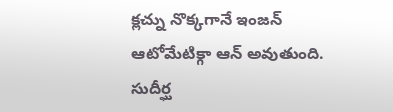క్లచ్ను నొక్కగానే ఇంజన్ ఆటోమేటిక్గా ఆన్ అవుతుంది. సుదీర్ఘ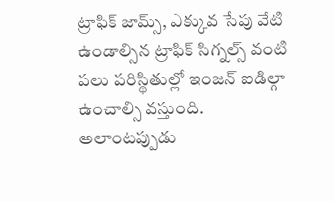ట్రాఫిక్ జామ్స్, ఎక్కువ సేపు వేటి ఉండాల్సిన ట్రాఫిక్ సిగ్నల్స్ వంటి పలు పరిస్థితుల్లో ఇంజన్ ఐడిల్గా ఉంచాల్సి వస్తుంది. అలాంటప్పుడు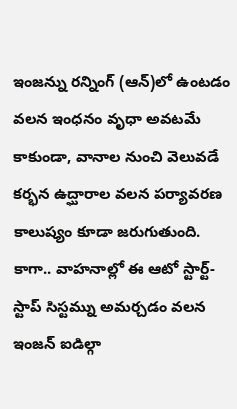ఇంజన్ను రన్నింగ్ (ఆన్)లో ఉంటడం వలన ఇంధనం వృధా అవటమే కాకుండా, వానాల నుంచి వెలువడే కర్భన ఉద్ఘారాల వలన పర్యావరణ కాలుష్యం కూడా జరుగుతుంది.
కాగా.. వాహనాల్లో ఈ ఆటో స్టార్ట్-స్టాప్ సిస్టమ్ను అమర్చడం వలన ఇంజన్ ఐడిల్గా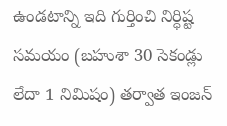ఉండటాన్ని ఇది గుర్తించి నిర్ధిష్ట సమయం (బహుశా 30 సెకండ్లు లేదా 1 నిమిషం) తర్వాత ఇంజన్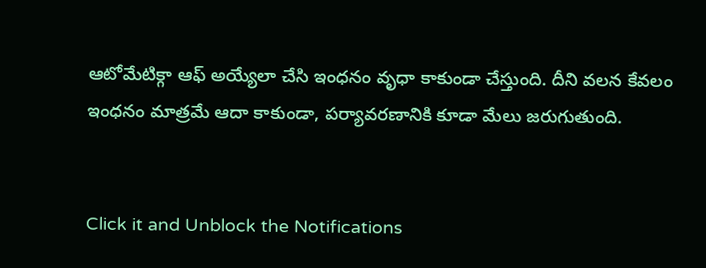ఆటోమేటిక్గా ఆఫ్ అయ్యేలా చేసి ఇంధనం వృధా కాకుండా చేస్తుంది. దీని వలన కేవలం ఇంధనం మాత్రమే ఆదా కాకుండా, పర్యావరణానికి కూడా మేలు జరుగుతుంది.


Click it and Unblock the Notifications